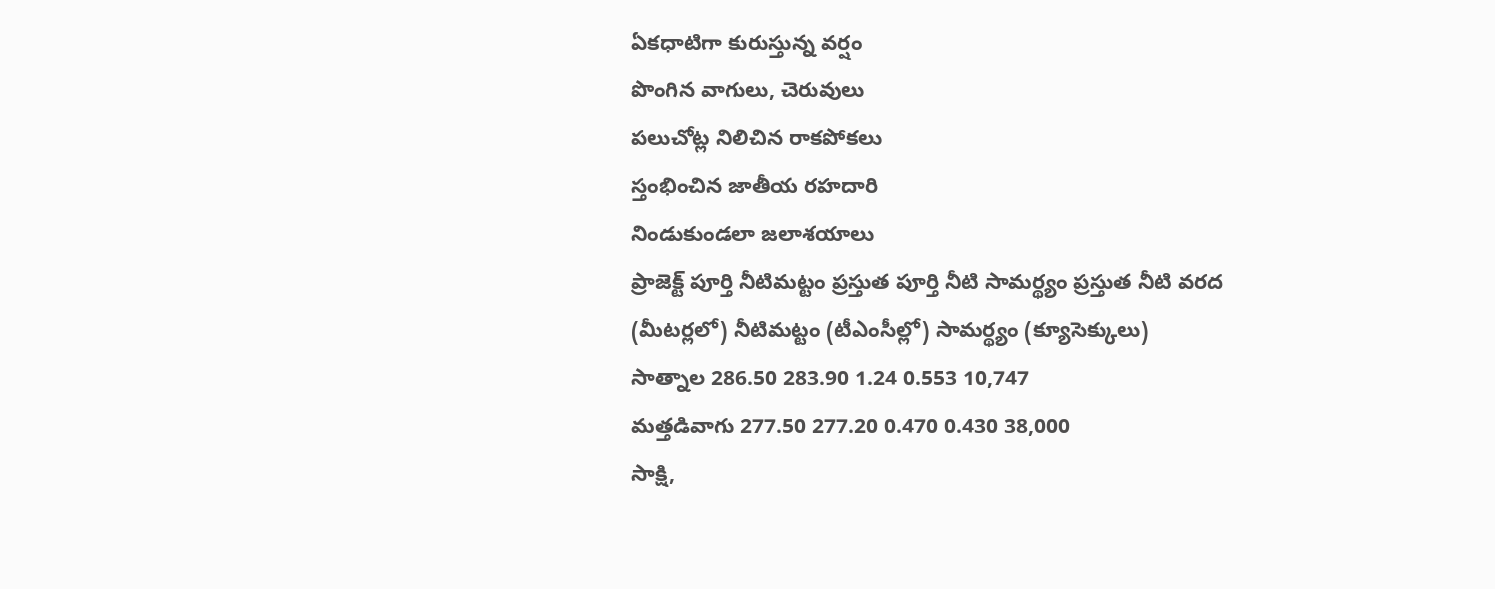ఏకధాటిగా కురుస్తున్న వర్షం
పొంగిన వాగులు, చెరువులు
పలుచోట్ల నిలిచిన రాకపోకలు
స్తంభించిన జాతీయ రహదారి
నిండుకుండలా జలాశయాలు
ప్రాజెక్ట్ పూర్తి నీటిమట్టం ప్రస్తుత పూర్తి నీటి సామర్థ్యం ప్రస్తుత నీటి వరద
(మీటర్లలో) నీటిమట్టం (టీఎంసీల్లో) సామర్థ్యం (క్యూసెక్కులు)
సాత్నాల 286.50 283.90 1.24 0.553 10,747
మత్తడివాగు 277.50 277.20 0.470 0.430 38,000
సాక్షి,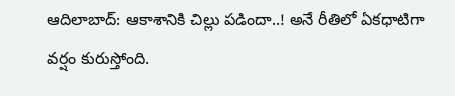ఆదిలాబాద్: ఆకాశానికి చిల్లు పడిందా..! అనే రీతిలో ఏకధాటిగా వర్షం కురుస్తోంది.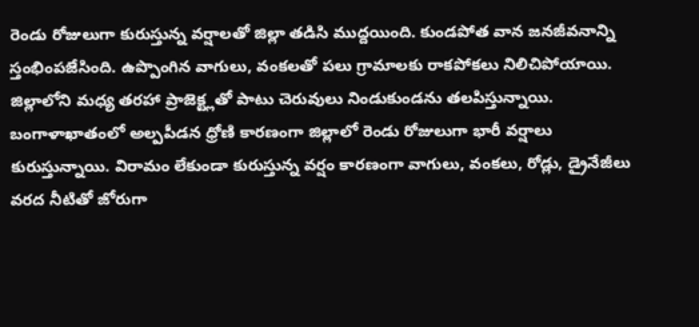రెండు రోజులుగా కురుస్తున్న వర్షాలతో జిల్లా తడిసి ముద్దయింది. కుండపోత వాన జనజీవనాన్ని స్తంభింపజేసింది. ఉప్పొంగిన వాగులు, వంకలతో పలు గ్రామాలకు రాకపోకలు నిలిచిపోయాయి. జిల్లాలోని మధ్య తరహా ప్రాజెక్ట్లతో పాటు చెరువులు నిండుకుండను తలపిస్తున్నాయి. బంగాళాఖాతంలో అల్పపీడన ధ్రోణి కారణంగా జిల్లాలో రెండు రోజులుగా భారీ వర్షాలు కురుస్తున్నాయి. విరామం లేకుండా కురుస్తున్న వర్షం కారణంగా వాగులు, వంకలు, రోడ్లు, డ్రైనేజీలు వరద నీటితో జోరుగా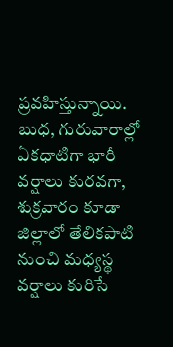ప్రవహిస్తున్నాయి. బుధ, గురువారాల్లో ఏకధాటిగా భారీ వర్షాలు కురవగా, శుక్రవారం కూడా జిల్లాలో తేలికపాటి నుంచి మధ్యస్థ వర్షాలు కురిసే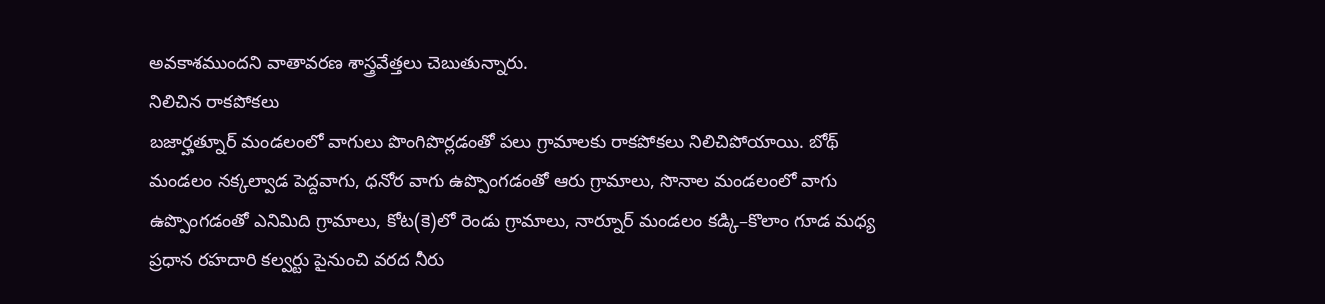అవకాశముందని వాతావరణ శాస్త్రవేత్తలు చెబుతున్నారు.
నిలిచిన రాకపోకలు
బజార్హత్నూర్ మండలంలో వాగులు పొంగిపొర్లడంతో పలు గ్రామాలకు రాకపోకలు నిలిచిపోయాయి. బోథ్ మండలం నక్కల్వాడ పెద్దవాగు, ధనోర వాగు ఉప్పొంగడంతో ఆరు గ్రామాలు, సొనాల మండలంలో వాగు ఉప్పొంగడంతో ఎనిమిది గ్రామాలు, కోట(కె)లో రెండు గ్రామాలు, నార్నూర్ మండలం కడ్కి–కొలాం గూడ మధ్య ప్రధాన రహదారి కల్వర్టు పైనుంచి వరద నీరు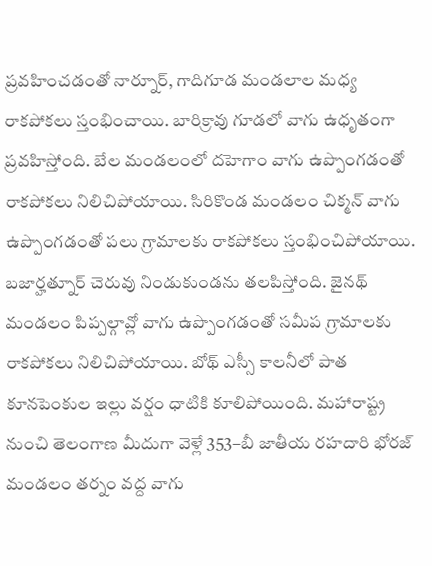ప్రవహించడంతో నార్నూర్, గాదిగూడ మండలాల మధ్య రాకపోకలు స్తంభించాయి. బారిక్రావు గూడలో వాగు ఉధృతంగా ప్రవహిస్తోంది. బేల మండలంలో దహెగాం వాగు ఉప్పొంగడంతో రాకపోకలు నిలిచిపోయాయి. సిరికొండ మండలం చిక్మన్ వాగు ఉప్పొంగడంతో పలు గ్రామాలకు రాకపోకలు స్తంభించిపోయాయి. బజార్హత్నూర్ చెరువు నిండుకుండను తలపిస్తోంది. జైనథ్ మండలం పిప్పల్గావ్లో వాగు ఉప్పొంగడంతో సమీప గ్రామాలకు రాకపోకలు నిలిచిపోయాయి. బోథ్ ఎస్సీ కాలనీలో పాత కూనపెంకుల ఇల్లు వర్షం ధాటికి కూలిపోయింది. మహారాష్ట్ర నుంచి తెలంగాణ మీదుగా వెళ్లే 353–బీ జాతీయ రహదారి భోరజ్ మండలం తర్నం వద్ద వాగు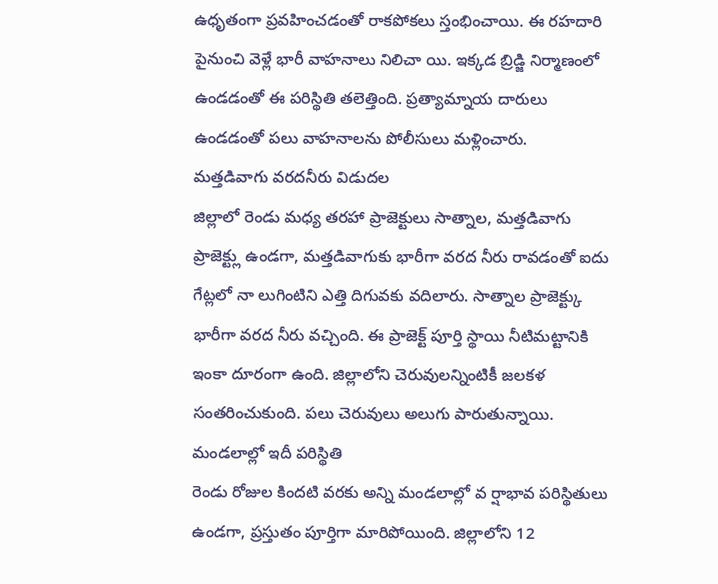ఉధృతంగా ప్రవహించడంతో రాకపోకలు స్తంభించాయి. ఈ రహదారి పైనుంచి వెళ్లే భారీ వాహనాలు నిలిచా యి. ఇక్కడ బ్రిడ్జి నిర్మాణంలో ఉండడంతో ఈ పరిస్థితి తలెత్తింది. ప్రత్యామ్నాయ దారులు ఉండడంతో పలు వాహనాలను పోలీసులు మళ్లించారు.
మత్తడివాగు వరదనీరు విడుదల
జిల్లాలో రెండు మధ్య తరహా ప్రాజెక్టులు సాత్నాల, మత్తడివాగు ప్రాజెక్ట్లు ఉండగా, మత్తడివాగుకు భారీగా వరద నీరు రావడంతో ఐదు గేట్లలో నా లుగింటిని ఎత్తి దిగువకు వదిలారు. సాత్నాల ప్రాజెక్ట్కు భారీగా వరద నీరు వచ్చింది. ఈ ప్రాజెక్ట్ పూర్తి స్థాయి నీటిమట్టానికి ఇంకా దూరంగా ఉంది. జిల్లాలోని చెరువులన్నింటికీ జలకళ సంతరించుకుంది. పలు చెరువులు అలుగు పారుతున్నాయి.
మండలాల్లో ఇదీ పరిస్థితి
రెండు రోజుల కిందటి వరకు అన్ని మండలాల్లో వ ర్షాభావ పరిస్థితులు ఉండగా, ప్రస్తుతం పూర్తిగా మారిపోయింది. జిల్లాలోని 12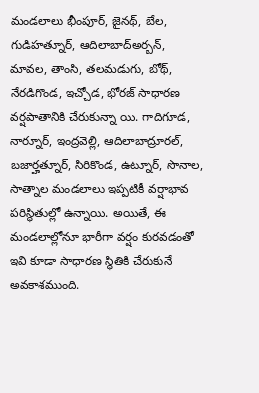మండలాలు భీంపూర్, జైనథ్, బేల, గుడిహత్నూర్, ఆదిలాబాద్అర్బన్, మావల, తాంసి, తలమడుగు, బోథ్, నేరడిగొండ, ఇచ్చోడ, భోరజ్ సాధారణ వర్షపాతానికి చేరుకున్నా యి. గాదిగూడ, నార్నూర్, ఇంద్రవెల్లి, ఆదిలాబాద్రూరల్, బజార్హత్నూర్, సిరికొండ, ఉట్నూర్, సొనాల, సాత్నాల మండలాలు ఇప్పటికీ వర్షాభావ పరిస్థితుల్లో ఉన్నాయి. అయితే, ఈ మండలాల్లోనూ భారీగా వర్షం కురవడంతో ఇవి కూడా సాధారణ స్థితికి చేరుకునే అవకాశముంది.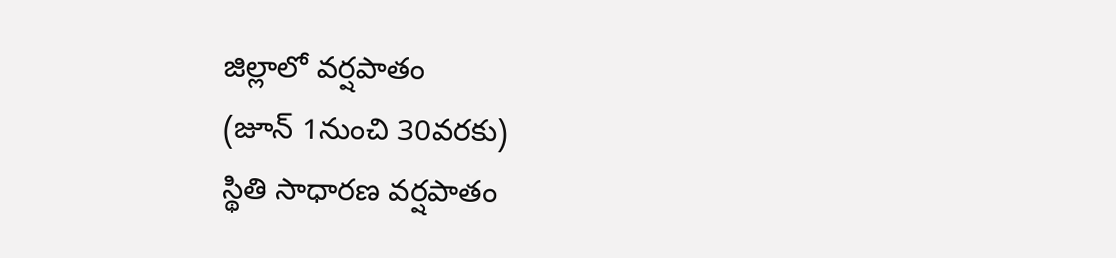జిల్లాలో వర్షపాతం
(జూన్ 1నుంచి 30వరకు)
స్థితి సాధారణ వర్షపాతం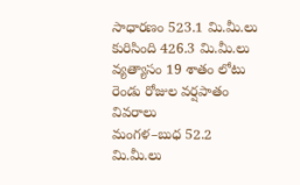సాధారణం 523.1 మి.మీ.లు
కురిసింది 426.3 మి.మీ.లు
వ్యత్యాసం 19 శాతం లోటు
రెండు రోజుల వర్షపాతం వివరాలు
మంగళ–బుధ 52.2 మి.మీ.లు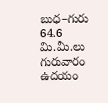బుధ–గురు 64.6 మి.మీ.లు
గురువారం ఉదయం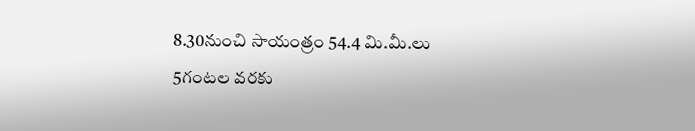8.30నుంచి సాయంత్రం 54.4 మి.మీ.లు
5గంటల వరకు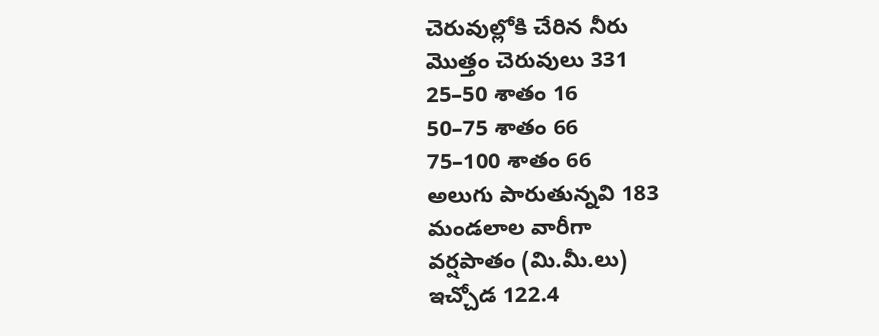చెరువుల్లోకి చేరిన నీరు
మొత్తం చెరువులు 331
25–50 శాతం 16
50–75 శాతం 66
75–100 శాతం 66
అలుగు పారుతున్నవి 183
మండలాల వారీగా
వర్షపాతం (మి.మీ.లు)
ఇచ్చోడ 122.4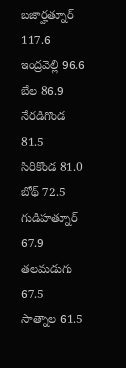బజార్హత్నూర్ 117.6
ఇంద్రవెల్లి 96.6
బేల 86.9
నేరడిగొండ 81.5
సిరికొండ 81.0
బోథ్ 72.5
గుడిహత్నూర్ 67.9
తలమడుగు 67.5
సాత్నాల 61.5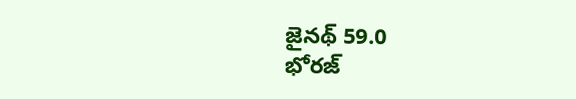జైనథ్ 59.0
భోరజ్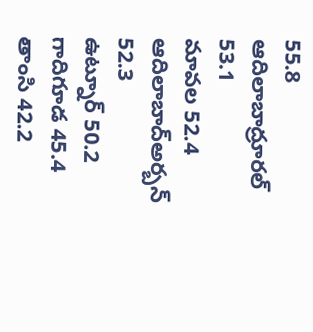55.8
ఆదిలాబాద్రూరల్ 53.1
మావల 52.4
ఆదిలాబాద్అర్బన్ 52.3
ఉట్నూర్ 50.2
గాదిగూడ 45.4
తాంసి 42.2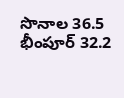సొనాల 36.5
భీంపూర్ 32.2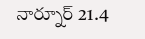నార్నూర్ 21.4